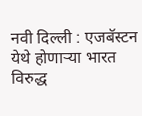नवी दिल्ली : एजबॅस्टन येथे होणाऱ्या भारत विरुद्ध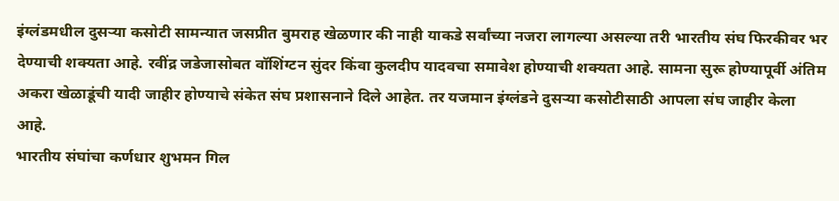इंग्लंडमधील दुसऱ्या कसोटी सामन्यात जसप्रीत बुमराह खेळणार की नाही याकडे सर्वांच्या नजरा लागल्या असल्या तरी भारतीय संघ फिरकीवर भर देण्याची शक्यता आहे. रवींद्र जडेजासोबत वॉशिंग्टन सुंदर किंवा कुलदीप यादवचा समावेश होण्याची शक्यता आहे. सामना सुरू होण्यापूर्वी अंतिम अकरा खेळाडूंची यादी जाहीर होण्याचे संकेत संघ प्रशासनाने दिले आहेत. तर यजमान इंग्लंडने दुसऱ्या कसोटीसाठी आपला संघ जाहीर केला आहे.
भारतीय संघांचा कर्णधार शुभमन गिल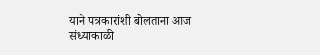याने पत्रकारांशी बोलताना आज संध्याकाळी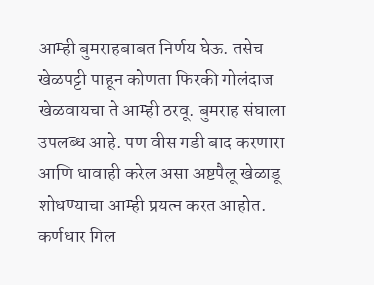आम्ही बुमराहबाबत निर्णय घेऊ. तसेच खेळपट्टी पाहून कोणता फिरकी गोलंदाज खेळवायचा ते आम्ही ठरवू. बुमराह संघाला उपलब्ध आहे. पण वीस गडी बाद करणारा आणि धावाही करेल असा अष्टपैलू खेळाडू शोधण्याचा आम्ही प्रयत्न करत आहोत.
कर्णधार गिल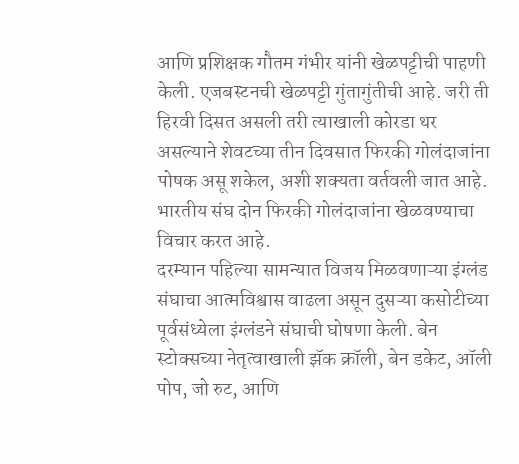आणि प्रशिक्षक गौतम गंभीर यांनी खेळपट्टीची पाहणी केली. एजबस्टनची खेळपट्टी गुंतागुंतीची आहे. जरी ती हिरवी दिसत असली तरी त्याखाली कोरडा थर असल्याने शेवटच्या तीन दिवसात फिरकी गोलंदाजांना पोषक असू शकेल, अशी शक्यता वर्तवली जात आहे. भारतीय संघ दोन फिरकी गोलंदाजांना खेळवण्याचा विचार करत आहे.
दरम्यान पहिल्या सामन्यात विजय मिळवणाऱ्या इंग्लंड संघाचा आत्मविश्वास वाढला असून दुसऱ्या कसोटीच्या पूर्वसंध्येला इंग्लंडने संघाची घोषणा केली. बेन स्टोक्सच्या नेतृत्वाखाली झॅक क्रॉली, बेन डकेट, ऑली पोप, जो रुट, आणि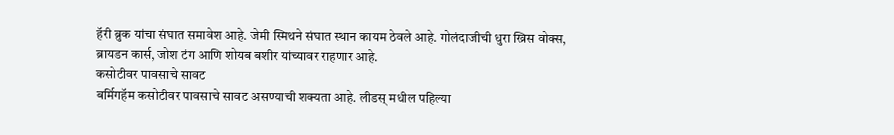हॅरी ब्रुक यांचा संघात समावेश आहे. जेमी स्मिथने संघात स्थान कायम ठेवले आहे. गोलंदाजीची धुरा ख्रिस वोक्स, ब्रायडन कार्स, जोश टंग आणि शोयब बशीर यांच्यावर राहणार आहे.
कसोटीवर पावसाचे सावट
बर्मिगहॅम कसोटीवर पावसाचे सावट असण्याची शक्यता आहे. लीडस् मधील पहिल्या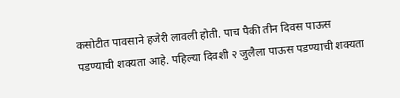कसोटीत पावसाने हजेरी लावली होती. पाच पैकी तीन दिवस पाऊस पडण्याची शक्यता आहे. पहिल्या दिवशी २ जुलैला पाऊस पडण्याची शक्यता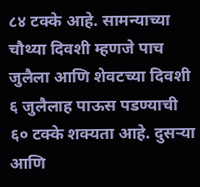८४ टक्के आहे. सामन्याच्या चौथ्या दिवशी म्हणजे पाच जुलैला आणि शेवटच्या दिवशी ६ जुलैलाह पाऊस पडण्याची ६० टक्के शक्यता आहे. दुसऱ्या आणि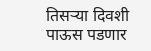तिसऱ्या दिवशी पाऊस पडणार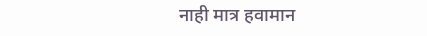नाही मात्र हवामान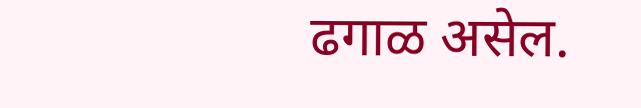ढगाळ असेल.